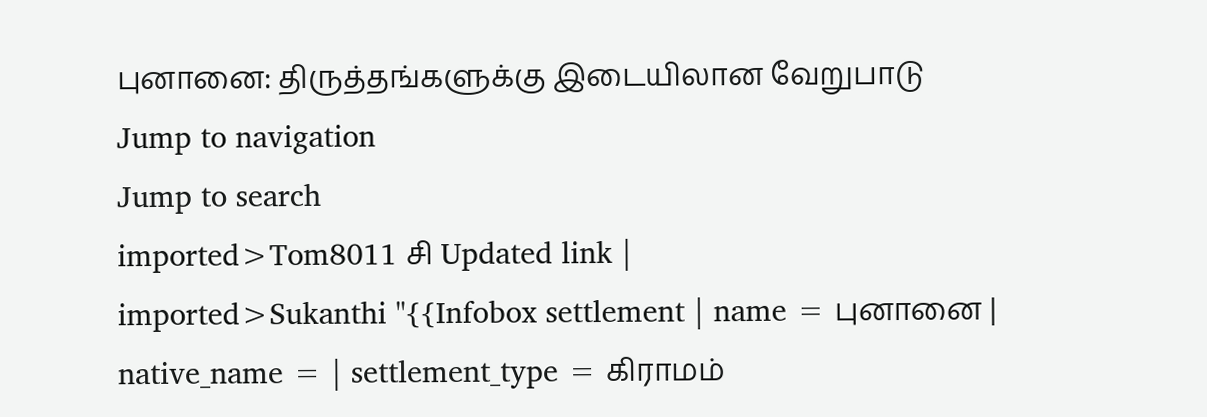புனானை: திருத்தங்களுக்கு இடையிலான வேறுபாடு
Jump to navigation
Jump to search
imported>Tom8011 சி Updated link |
imported>Sukanthi "{{Infobox settlement | name = புனானை | native_name = | settlement_type = கிராமம்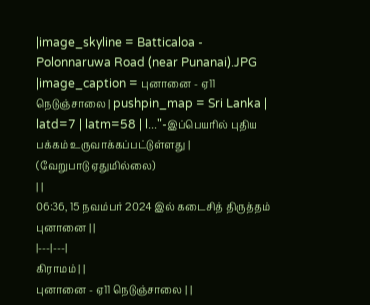|image_skyline = Batticaloa - Polonnaruwa Road (near Punanai).JPG |image_caption = புனானை - ஏ11 நெடுஞ்சாலை | pushpin_map = Sri Lanka | latd=7 | latm=58 | l..."-இப்பெயரில் புதிய பக்கம் உருவாக்கப்பட்டுள்ளது |
(வேறுபாடு ஏதுமில்லை)
| |
06:36, 15 நவம்பர் 2024 இல் கடைசித் திருத்தம்
புனானை | |
|---|---|
கிராமம் | |
புனானை - ஏ11 நெடுஞ்சாலை | |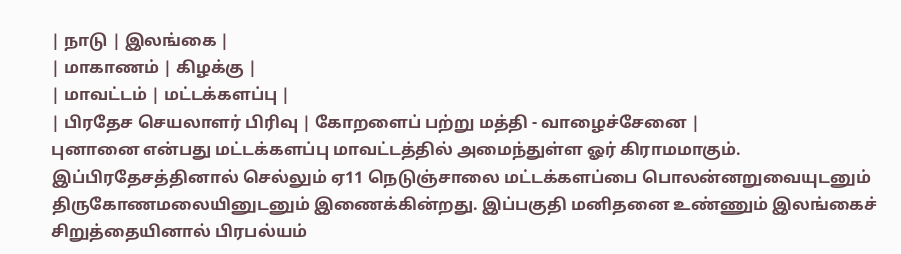| நாடு | இலங்கை |
| மாகாணம் | கிழக்கு |
| மாவட்டம் | மட்டக்களப்பு |
| பிரதேச செயலாளர் பிரிவு | கோறளைப் பற்று மத்தி - வாழைச்சேனை |
புனானை என்பது மட்டக்களப்பு மாவட்டத்தில் அமைந்துள்ள ஓர் கிராமமாகும். இப்பிரதேசத்தினால் செல்லும் ஏ11 நெடுஞ்சாலை மட்டக்களப்பை பொலன்னறுவையுடனும் திருகோணமலையினுடனும் இணைக்கின்றது. இப்பகுதி மனிதனை உண்ணும் இலங்கைச் சிறுத்தையினால் பிரபல்யம்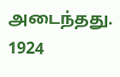அடைந்தது. 1924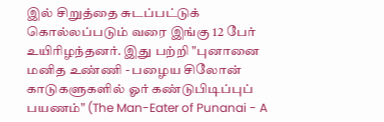இல் சிறுத்தை சுடப்பட்டுக் கொல்லப்படும் வரை இங்கு 12 பேர் உயிரிழந்தனர். இது பற்றி "புனானை மனித உண்ணி - பழைய சிலோன் காடுகளுகளில் ஓர் கண்டுபிடிப்புப் பயணம்" (The Man-Eater of Punanai - A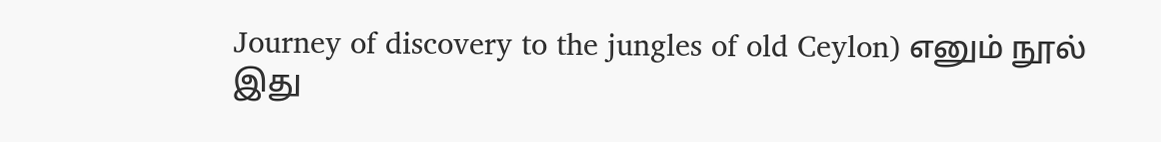Journey of discovery to the jungles of old Ceylon) எனும் நூல் இது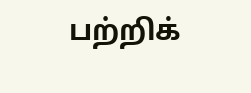பற்றிக்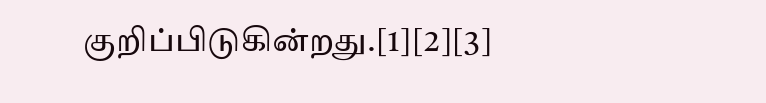குறிப்பிடுகின்றது.[1][2][3]